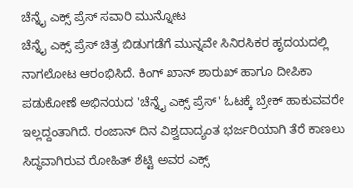ಚೆನ್ನೈ ಎಕ್ಸ್ ಪ್ರೆಸ್ ಸವಾರಿ ಮುನ್ನೋಟ
ಚೆನ್ನೈ ಎಕ್ಸ್ ಪ್ರೆಸ್ ಚಿತ್ರ ಬಿಡುಗಡೆಗೆ ಮುನ್ನವೇ ಸಿನಿರಸಿಕರ ಹೃದಯದಲ್ಲಿ ನಾಗಲೋಟ ಆರಂಭಿಸಿದೆ. ಕಿಂಗ್ ಖಾನ್ ಶಾರುಖ್ ಹಾಗೂ ದೀಪಿಕಾ ಪಡುಕೋಣೆ ಅಭಿನಯದ 'ಚೆನ್ನೈ ಎಕ್ಸ್ ಪ್ರೆಸ್' ಓಟಕ್ಕೆ ಬ್ರೇಕ್ ಹಾಕುವವರೇ ಇಲ್ಲದ್ದಂತಾಗಿದೆ. ರಂಜಾನ್ ದಿನ ವಿಶ್ವದಾದ್ಯಂತ ಭರ್ಜರಿಯಾಗಿ ತೆರೆ ಕಾಣಲು ಸಿದ್ಧವಾಗಿರುವ ರೋಹಿತ್ ಶೆಟ್ಟಿ ಅವರ ಎಕ್ಸ್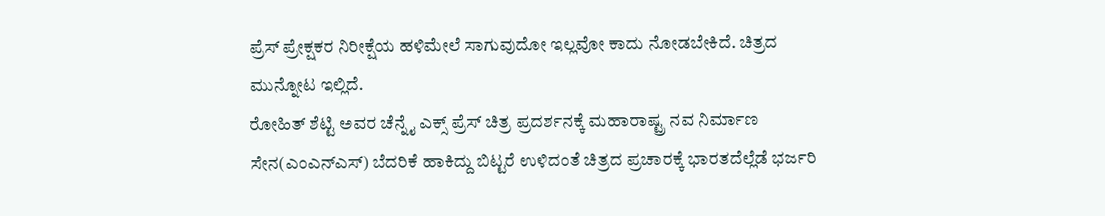ಪ್ರೆಸ್ ಪ್ರೇಕ್ಷಕರ ನಿರೀಕ್ಷೆಯ ಹಳಿಮೇಲೆ ಸಾಗುವುದೋ ಇಲ್ಲವೋ ಕಾದು ನೋಡಬೇಕಿದೆ. ಚಿತ್ರದ ಮುನ್ನೋಟ ಇಲ್ಲಿದೆ.
ರೋಹಿತ್ ಶೆಟ್ಟಿ ಅವರ ಚೆನ್ನೈ ಎಕ್ಸ್ ಪ್ರೆಸ್ ಚಿತ್ರ ಪ್ರದರ್ಶನಕ್ಕೆ ಮಹಾರಾಷ್ಟ್ರ ನವ ನಿರ್ಮಾಣ ಸೇನ(ಎಂಎನ್ಎಸ್) ಬೆದರಿಕೆ ಹಾಕಿದ್ದು ಬಿಟ್ಟರೆ ಉಳಿದಂತೆ ಚಿತ್ರದ ಪ್ರಚಾರಕ್ಕೆ ಭಾರತದೆಲ್ಲೆಡೆ ಭರ್ಜರಿ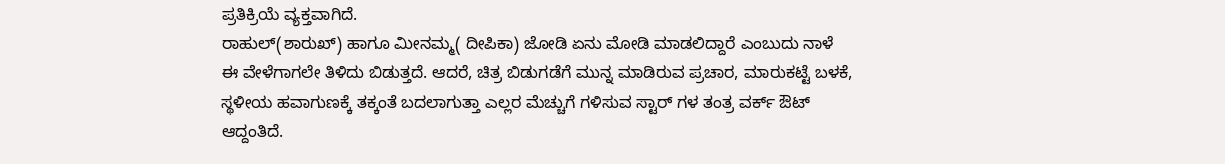ಪ್ರತಿಕ್ರಿಯೆ ವ್ಯಕ್ತವಾಗಿದೆ.
ರಾಹುಲ್(ಶಾರುಖ್) ಹಾಗೂ ಮೀನಮ್ಮ( ದೀಪಿಕಾ) ಜೋಡಿ ಏನು ಮೋಡಿ ಮಾಡಲಿದ್ದಾರೆ ಎಂಬುದು ನಾಳೆ ಈ ವೇಳೆಗಾಗಲೇ ತಿಳಿದು ಬಿಡುತ್ತದೆ. ಆದರೆ, ಚಿತ್ರ ಬಿಡುಗಡೆಗೆ ಮುನ್ನ ಮಾಡಿರುವ ಪ್ರಚಾರ, ಮಾರುಕಟ್ಟೆ ಬಳಕೆ, ಸ್ಥಳೀಯ ಹವಾಗುಣಕ್ಕೆ ತಕ್ಕಂತೆ ಬದಲಾಗುತ್ತಾ ಎಲ್ಲರ ಮೆಚ್ಚುಗೆ ಗಳಿಸುವ ಸ್ಟಾರ್ ಗಳ ತಂತ್ರ ವರ್ಕ್ ಔಟ್ ಆದ್ದಂತಿದೆ.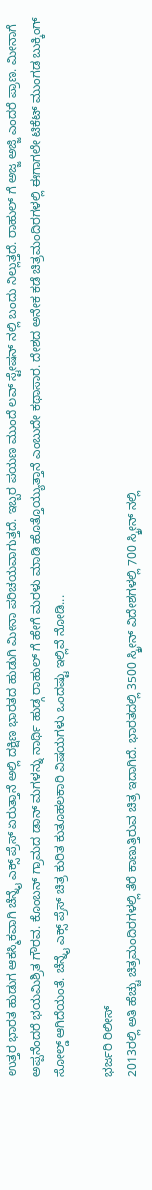ಉತ್ತರ ಭಾರತ ಹುಡುಗ ಆಕಸ್ಮಿಕವಾಗಿ ಚೆನ್ನೈ ಎಕ್ಸ್ ಪ್ರೆಸ್ ಏರುತ್ತಾನೆ ಅಲ್ಲಿ ದಕ್ಷಿಣ ಭಾರತದ ಹುಡುಗಿ ಮೀನಾ ಪರಿಚಯವಾಗುತ್ತದೆ. ಇಬ್ಬರ ಪಯಣ ಮುಂದೆ ಲವ್ ಸ್ಟೇಷನ್ ನಲ್ಲಿ ಬಂದು ನಿಲ್ಲುತ್ತದೆ. ರಾಹುಲ್ ಗೆ ಅಜ್ಜ ಅಜ್ಜಿ ಎಂದರೆ ಪ್ರಾಣ. ಮೀನಾಗೆ ಅಪ್ಪನೆಂದರೆ ಭಯಮಿಶ್ರಿತ ಗೌರವ. ಕೊಂಬನ್ ಗ್ರಾಮದ ಡಾನ್ ಮಗಳನ್ನು ನಾರ್ಥಿ ಹುಡ್ಗ ರಾಹುಲ್ ಗೆ ಹೇಗೆ ಮರಳು ಮಾಡಿ ಹೊತ್ತೊಯ್ಯುತ್ತಾನೆ ಎಂಬುದೇ ಕಥಾಸಾರ. ದೇಶದ ಅನೇಕ ಕಡೆ ಚಿತ್ರಮಂದಿರಗಳಲ್ಲಿ ಈಗಾಗಲೇ ಟಿಕೆಟ್ ಮುಂಗಡ ಬುಕ್ಕಿಂಗ್ ಸೋಲ್ಡ್ ಆಗಿದೆಯಂತೆ. ಚೆನ್ನೈ ಎಕ್ಸ್ ಪ್ರೆಸ್ ಚಿತ್ರ ಕುರಿತ ಕುತೂಹಲಕಾರಿ ವಿಷಯಗಳು ಒಂದಷ್ಟು ಇಲ್ಲಿವೆ ನೋಡಿ...

ಭರ್ಜರಿ ರಿಲೀಸ್
2013ರಲ್ಲಿ ಅತಿ ಹೆಚ್ಚು ಚಿತ್ರಮಂದಿರಗಳಲ್ಲಿ ತೆರೆ ಕಾಣುತ್ತಿರುವ ಚಿತ್ರ ಇದಾಗಿದೆ. ಭಾರತದಲ್ಲಿ 3500 ಸ್ಕ್ರೀನ್ ವಿದೇಶಗಳಲ್ಲಿ 700 ಸ್ಕ್ರೀನ್ ನಲ್ಲಿ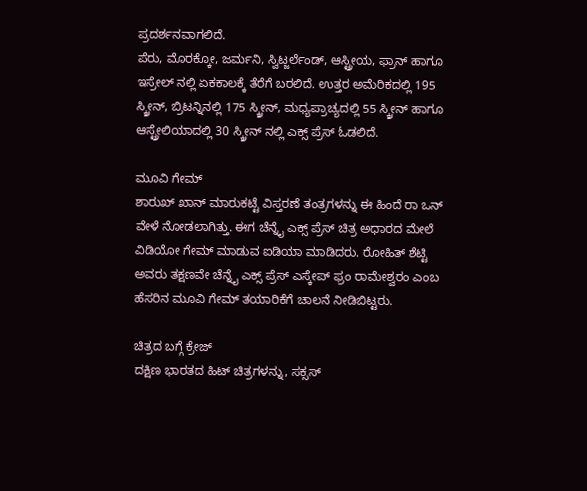ಪ್ರದರ್ಶನವಾಗಲಿದೆ.
ಪೆರು, ಮೊರಕ್ಕೋ, ಜರ್ಮನಿ, ಸ್ವಿಟ್ಜರ್ಲೆಂಡ್, ಆಸ್ಟ್ರೀಯ, ಫ್ರಾನ್ ಹಾಗೂ ಇಸ್ರೇಲ್ ನಲ್ಲಿ ಏಕಕಾಲಕ್ಕೆ ತೆರೆಗೆ ಬರಲಿದೆ. ಉತ್ತರ ಅಮೆರಿಕದಲ್ಲಿ 195 ಸ್ಕ್ರೀನ್, ಬ್ರಿಟನ್ನಿನಲ್ಲಿ 175 ಸ್ಕ್ರೀನ್, ಮಧ್ಯಪ್ರಾಚ್ಯದಲ್ಲಿ 55 ಸ್ಕ್ರೀನ್ ಹಾಗೂ ಆಸ್ಟ್ರೇಲಿಯಾದಲ್ಲಿ 30 ಸ್ಕ್ರೀನ್ ನಲ್ಲಿ ಎಕ್ಸ್ ಪ್ರೆಸ್ ಓಡಲಿದೆ.

ಮೂವಿ ಗೇಮ್
ಶಾರುಖ್ ಖಾನ್ ಮಾರುಕಟ್ಟೆ ವಿಸ್ತರಣೆ ತಂತ್ರಗಳನ್ನು ಈ ಹಿಂದೆ ರಾ ಒನ್ ವೇಳೆ ನೋಡಲಾಗಿತ್ತು. ಈಗ ಚೆನ್ನೈ ಎಕ್ಸ್ ಪ್ರೆಸ್ ಚಿತ್ರ ಅಧಾರದ ಮೇಲೆ ವಿಡಿಯೋ ಗೇಮ್ ಮಾಡುವ ಐಡಿಯಾ ಮಾಡಿದರು. ರೋಹಿತ್ ಶೆಟ್ಟಿ ಅವರು ತಕ್ಷಣವೇ ಚೆನ್ನೈ ಎಕ್ಸ್ ಪ್ರೆಸ್ ಎಸ್ಕೇಪ್ ಫ್ರಂ ರಾಮೇಶ್ವರಂ ಎಂಬ ಹೆಸರಿನ ಮೂವಿ ಗೇಮ್ ತಯಾರಿಕೆಗೆ ಚಾಲನೆ ನೀಡಿಬಿಟ್ಟರು.

ಚಿತ್ರದ ಬಗ್ಗೆ ಕ್ರೇಜ್
ದಕ್ಷಿಣ ಭಾರತದ ಹಿಟ್ ಚಿತ್ರಗಳನ್ನು, ಸಕ್ಸಸ್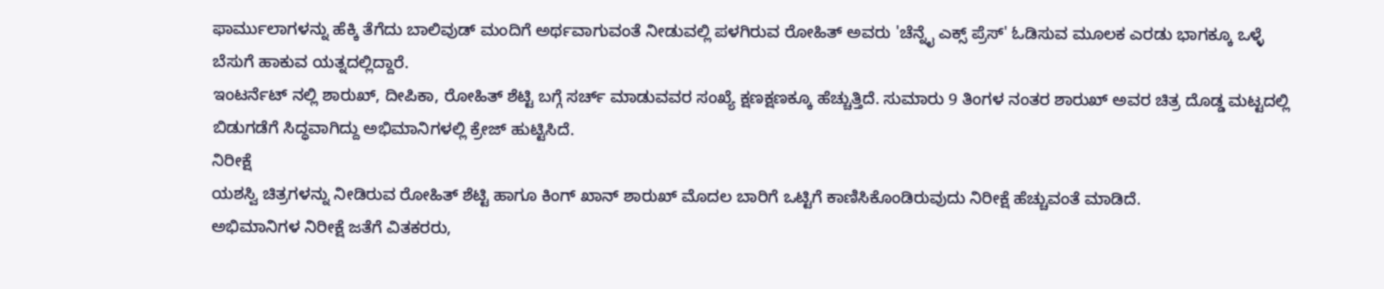ಫಾರ್ಮುಲಾಗಳನ್ನು ಹೆಕ್ಕಿ ತೆಗೆದು ಬಾಲಿವುಡ್ ಮಂದಿಗೆ ಅರ್ಥವಾಗುವಂತೆ ನೀಡುವಲ್ಲಿ ಪಳಗಿರುವ ರೋಹಿತ್ ಅವರು 'ಚೆನ್ನೈ ಎಕ್ಸ್ ಪ್ರೆಸ್' ಓಡಿಸುವ ಮೂಲಕ ಎರಡು ಭಾಗಕ್ಕೂ ಒಳ್ಳೆ ಬೆಸುಗೆ ಹಾಕುವ ಯತ್ನದಲ್ಲಿದ್ದಾರೆ.
ಇಂಟರ್ನೆಟ್ ನಲ್ಲಿ ಶಾರುಖ್, ದೀಪಿಕಾ, ರೋಹಿತ್ ಶೆಟ್ಟಿ ಬಗ್ಗೆ ಸರ್ಚ್ ಮಾಡುವವರ ಸಂಖ್ಯೆ ಕ್ಷಣಕ್ಷಣಕ್ಕೂ ಹೆಚ್ಚುತ್ತಿದೆ. ಸುಮಾರು 9 ತಿಂಗಳ ನಂತರ ಶಾರುಖ್ ಅವರ ಚಿತ್ರ ದೊಡ್ಡ ಮಟ್ಟದಲ್ಲಿ ಬಿಡುಗಡೆಗೆ ಸಿದ್ಧವಾಗಿದ್ದು ಅಭಿಮಾನಿಗಳಲ್ಲಿ ಕ್ರೇಜ್ ಹುಟ್ಟಿಸಿದೆ.
ನಿರೀಕ್ಷೆ
ಯಶಸ್ವಿ ಚಿತ್ರಗಳನ್ನು ನೀಡಿರುವ ರೋಹಿತ್ ಶೆಟ್ಟಿ ಹಾಗೂ ಕಿಂಗ್ ಖಾನ್ ಶಾರುಖ್ ಮೊದಲ ಬಾರಿಗೆ ಒಟ್ಟಿಗೆ ಕಾಣಿಸಿಕೊಂಡಿರುವುದು ನಿರೀಕ್ಷೆ ಹೆಚ್ಚುವಂತೆ ಮಾಡಿದೆ.
ಅಭಿಮಾನಿಗಳ ನಿರೀಕ್ಷೆ ಜತೆಗೆ ವಿತಕರರು,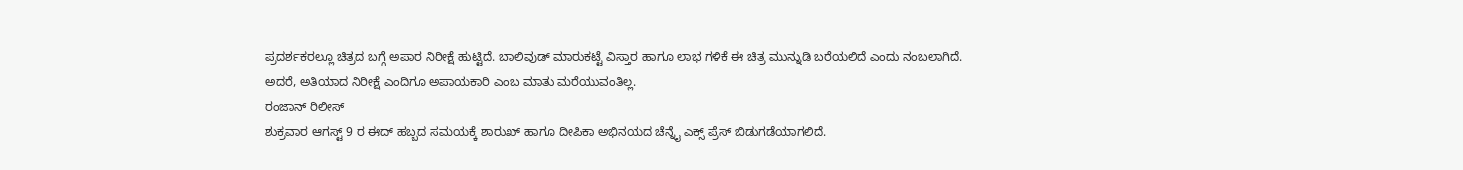ಪ್ರದರ್ಶಕರಲ್ಲೂ ಚಿತ್ರದ ಬಗ್ಗೆ ಅಪಾರ ನಿರೀಕ್ಷೆ ಹುಟ್ಟಿದೆ. ಬಾಲಿವುಡ್ ಮಾರುಕಟ್ಟೆ ವಿಸ್ತಾರ ಹಾಗೂ ಲಾಭ ಗಳಿಕೆ ಈ ಚಿತ್ರ ಮುನ್ನುಡಿ ಬರೆಯಲಿದೆ ಎಂದು ನಂಬಲಾಗಿದೆ. ಅದರೆ, ಅತಿಯಾದ ನಿರೀಕ್ಷೆ ಎಂದಿಗೂ ಅಪಾಯಕಾರಿ ಎಂಬ ಮಾತು ಮರೆಯುವಂತಿಲ್ಲ.
ರಂಜಾನ್ ರಿಲೀಸ್
ಶುಕ್ರವಾರ ಆಗಸ್ಟ್ 9 ರ ಈದ್ ಹಬ್ಬದ ಸಮಯಕ್ಕೆ ಶಾರುಖ್ ಹಾಗೂ ದೀಪಿಕಾ ಅಭಿನಯದ ಚೆನ್ನೈ ಎಕ್ಸ್ ಪ್ರೆಸ್ ಬಿಡುಗಡೆಯಾಗಲಿದೆ.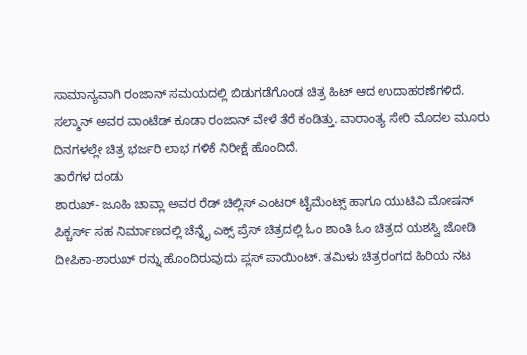ಸಾಮಾನ್ಯವಾಗಿ ರಂಜಾನ್ ಸಮಯದಲ್ಲಿ ಬಿಡುಗಡೆಗೊಂಡ ಚಿತ್ರ ಹಿಟ್ ಆದ ಉದಾಹರಣೆಗಳಿದೆ.
ಸಲ್ಮಾನ್ ಅವರ ವಾಂಟೆಡ್ ಕೂಡಾ ರಂಜಾನ್ ವೇಳೆ ತೆರೆ ಕಂಡಿತ್ತು. ವಾರಾಂತ್ಯ ಸೇರಿ ಮೊದಲ ಮೂರು ದಿನಗಳಲ್ಲೇ ಚಿತ್ರ ಭರ್ಜರಿ ಲಾಭ ಗಳಿಕೆ ನಿರೀಕ್ಷೆ ಹೊಂದಿದೆ.
ತಾರೆಗಳ ದಂಡು
ಶಾರುಖ್- ಜೂಹಿ ಚಾವ್ಲಾ ಅವರ ರೆಡ್ ಚಿಲ್ಲಿಸ್ ಎಂಟರ್ ಟೈಮೆಂಟ್ಸ್ ಹಾಗೂ ಯುಟಿವಿ ಮೋಷನ್ ಪಿಕ್ಚರ್ಸ್ ಸಹ ನಿರ್ಮಾಣದಲ್ಲಿ ಚೆನ್ನೈ ಎಕ್ಸ್ ಪ್ರೆಸ್ ಚಿತ್ರದಲ್ಲಿ ಓಂ ಶಾಂತಿ ಓಂ ಚಿತ್ರದ ಯಶಸ್ವಿ ಜೋಡಿ ದೀಪಿಕಾ-ಶಾರುಖ್ ರನ್ನು ಹೊಂದಿರುವುದು ಪ್ಲಸ್ ಪಾಯಿಂಟ್. ತಮಿಳು ಚಿತ್ರರಂಗದ ಹಿರಿಯ ನಟ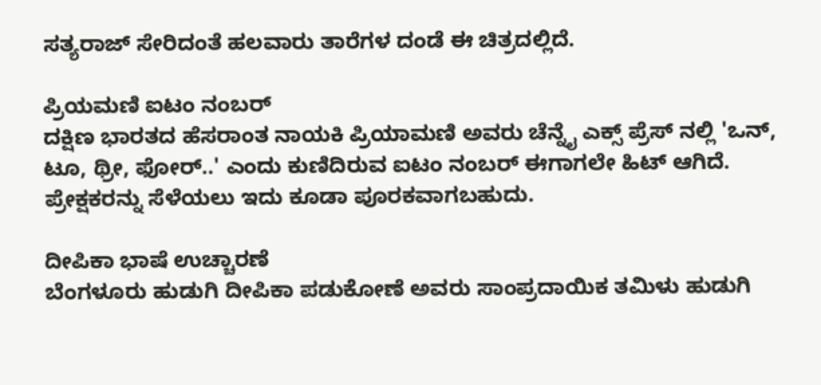ಸತ್ಯರಾಜ್ ಸೇರಿದಂತೆ ಹಲವಾರು ತಾರೆಗಳ ದಂಡೆ ಈ ಚಿತ್ರದಲ್ಲಿದೆ.

ಪ್ರಿಯಮಣಿ ಐಟಂ ನಂಬರ್
ದಕ್ಷಿಣ ಭಾರತದ ಹೆಸರಾಂತ ನಾಯಕಿ ಪ್ರಿಯಾಮಣಿ ಅವರು ಚೆನ್ನೈ ಎಕ್ಸ್ ಪ್ರೆಸ್ ನಲ್ಲಿ 'ಒನ್, ಟೂ, ಥ್ರೀ, ಫೋರ್..' ಎಂದು ಕುಣಿದಿರುವ ಐಟಂ ನಂಬರ್ ಈಗಾಗಲೇ ಹಿಟ್ ಆಗಿದೆ. ಪ್ರೇಕ್ಷಕರನ್ನು ಸೆಳೆಯಲು ಇದು ಕೂಡಾ ಪೂರಕವಾಗಬಹುದು.

ದೀಪಿಕಾ ಭಾಷೆ ಉಚ್ಚಾರಣೆ
ಬೆಂಗಳೂರು ಹುಡುಗಿ ದೀಪಿಕಾ ಪಡುಕೋಣೆ ಅವರು ಸಾಂಪ್ರದಾಯಿಕ ತಮಿಳು ಹುಡುಗಿ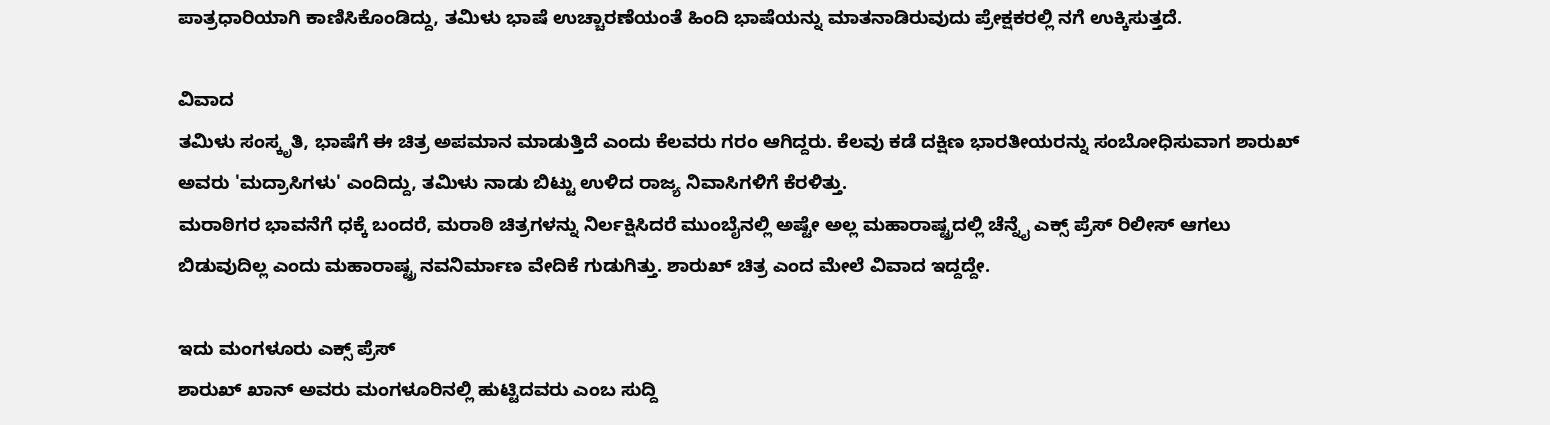ಪಾತ್ರಧಾರಿಯಾಗಿ ಕಾಣಿಸಿಕೊಂಡಿದ್ದು, ತಮಿಳು ಭಾಷೆ ಉಚ್ಚಾರಣೆಯಂತೆ ಹಿಂದಿ ಭಾಷೆಯನ್ನು ಮಾತನಾಡಿರುವುದು ಪ್ರೇಕ್ಷಕರಲ್ಲಿ ನಗೆ ಉಕ್ಕಿಸುತ್ತದೆ.

ವಿವಾದ
ತಮಿಳು ಸಂಸ್ಕೃತಿ, ಭಾಷೆಗೆ ಈ ಚಿತ್ರ ಅಪಮಾನ ಮಾಡುತ್ತಿದೆ ಎಂದು ಕೆಲವರು ಗರಂ ಆಗಿದ್ದರು. ಕೆಲವು ಕಡೆ ದಕ್ಷಿಣ ಭಾರತೀಯರನ್ನು ಸಂಬೋಧಿಸುವಾಗ ಶಾರುಖ್ ಅವರು 'ಮದ್ರಾಸಿಗಳು' ಎಂದಿದ್ದು, ತಮಿಳು ನಾಡು ಬಿಟ್ಟು ಉಳಿದ ರಾಜ್ಯ ನಿವಾಸಿಗಳಿಗೆ ಕೆರಳಿತ್ತು.
ಮರಾಠಿಗರ ಭಾವನೆಗೆ ಧಕ್ಕೆ ಬಂದರೆ, ಮರಾಠಿ ಚಿತ್ರಗಳನ್ನು ನಿರ್ಲಕ್ಷಿಸಿದರೆ ಮುಂಬೈನಲ್ಲಿ ಅಷ್ಟೇ ಅಲ್ಲ ಮಹಾರಾಷ್ಟ್ರದಲ್ಲಿ ಚೆನ್ನೈ ಎಕ್ಸ್ ಪ್ರೆಸ್ ರಿಲೀಸ್ ಆಗಲು ಬಿಡುವುದಿಲ್ಲ ಎಂದು ಮಹಾರಾಷ್ಟ್ರ ನವನಿರ್ಮಾಣ ವೇದಿಕೆ ಗುಡುಗಿತ್ತು. ಶಾರುಖ್ ಚಿತ್ರ ಎಂದ ಮೇಲೆ ವಿವಾದ ಇದ್ದದ್ದೇ.

ಇದು ಮಂಗಳೂರು ಎಕ್ಸ್ ಪ್ರೆಸ್
ಶಾರುಖ್ ಖಾನ್ ಅವರು ಮಂಗಳೂರಿನಲ್ಲಿ ಹುಟ್ಟಿದವರು ಎಂಬ ಸುದ್ದಿ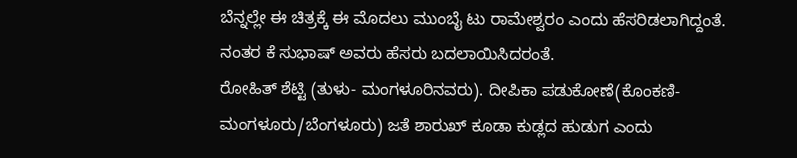ಬೆನ್ನಲ್ಲೇ ಈ ಚಿತ್ರಕ್ಕೆ ಈ ಮೊದಲು ಮುಂಬೈ ಟು ರಾಮೇಶ್ವರಂ ಎಂದು ಹೆಸರಿಡಲಾಗಿದ್ದಂತೆ. ನಂತರ ಕೆ ಸುಭಾಷ್ ಅವರು ಹೆಸರು ಬದಲಾಯಿಸಿದರಂತೆ.
ರೋಹಿತ್ ಶೆಟ್ಟಿ (ತುಳು- ಮಂಗಳೂರಿನವರು). ದೀಪಿಕಾ ಪಡುಕೋಣೆ(ಕೊಂಕಣಿ-ಮಂಗಳೂರು/ಬೆಂಗಳೂರು) ಜತೆ ಶಾರುಖ್ ಕೂಡಾ ಕುಡ್ಲದ ಹುಡುಗ ಎಂದು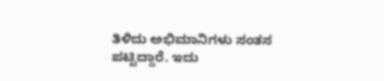ತಿಳಿದು ಅಭಿಮಾನಿಗಳು ಸಂತಸ ಪಟ್ಟಿದ್ದಾರೆ. ಇದು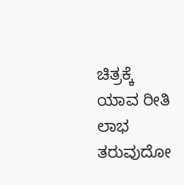ಚಿತ್ರಕ್ಕೆ ಯಾವ ರೀತಿ ಲಾಭ ತರುವುದೋ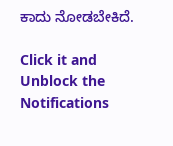ಕಾದು ನೋಡಬೇಕಿದೆ.

Click it and Unblock the Notifications